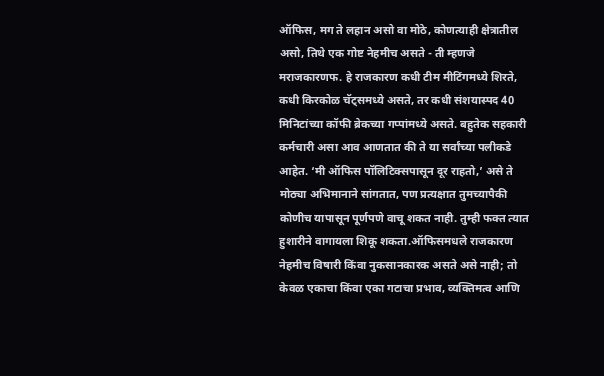ऑफिस, मग ते लहान असो वा मोठे, कोणत्याही क्षेत्रातील असो, तिथे एक गोष्ट नेहमीच असते - ती म्हणजे मराजकारणफ. हे राजकारण कधी टीम मीटिंगमध्ये शिरते, कधी किरकोळ चॅट्समध्ये असते, तर कधी संशयास्पद 40 मिनिटांच्या कॉफी ब्रेकच्या गप्पांमध्ये असते. बहुतेक सहकारी कर्मचारी असा आव आणतात की ते या सर्वांच्या पलीकडे आहेत. ‘मी ऑफिस पॉलिटिक्सपासून दूर राहतो,’ असे ते मोठ्या अभिमानाने सांगतात, पण प्रत्यक्षात तुमच्यापैकी कोणीच यापासून पूर्णपणे वाचू शकत नाही. तुम्ही फक्त त्यात हुशारीने वागायला शिकू शकता.ऑफिसमधले राजकारण नेहमीच विषारी किंवा नुकसानकारक असते असे नाही; तो केवळ एकाचा किंवा एका गटाचा प्रभाव, व्यक्तिमत्व आणि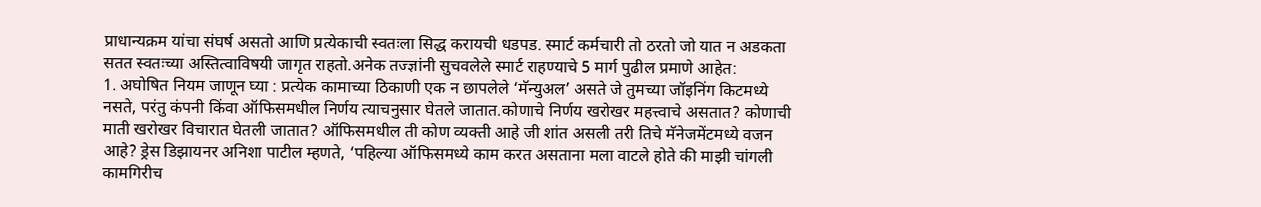प्राधान्यक्रम यांचा संघर्ष असतो आणि प्रत्येकाची स्वतःला सिद्ध करायची धडपड. स्मार्ट कर्मचारी तो ठरतो जो यात न अडकता सतत स्वतःच्या अस्तित्वाविषयी जागृत राहतो.अनेक तज्ज्ञांनी सुचवलेले स्मार्ट राहण्याचे 5 मार्ग पुढील प्रमाणे आहेत:
1. अघोषित नियम जाणून घ्या : प्रत्येक कामाच्या ठिकाणी एक न छापलेले ‘मॅन्युअल’ असते जे तुमच्या जॉइनिंग किटमध्ये नसते, परंतु कंपनी किंवा ऑफिसमधील निर्णय त्याचनुसार घेतले जातात.कोणाचे निर्णय खरोखर महत्त्वाचे असतात? कोणाची माती खरोखर विचारात घेतली जातात? ऑफिसमधील ती कोण व्यक्ती आहे जी शांत असली तरी तिचे मॅनेजमेंटमध्ये वजन आहे? ड्रेस डिझायनर अनिशा पाटील म्हणते, ‘पहिल्या ऑफिसमध्ये काम करत असताना मला वाटले होते की माझी चांगली कामगिरीच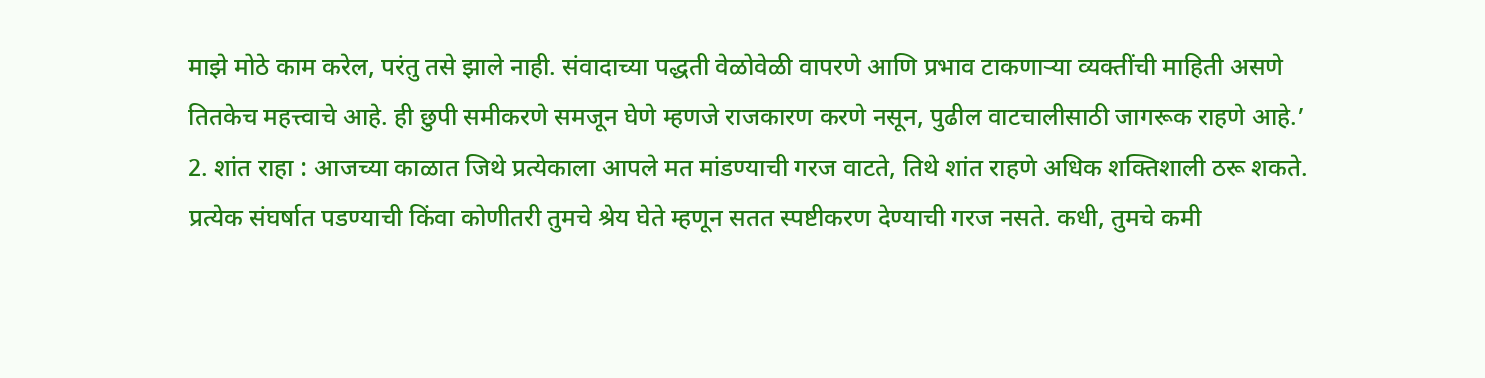माझे मोठे काम करेल, परंतु तसे झाले नाही. संवादाच्या पद्धती वेळोवेळी वापरणे आणि प्रभाव टाकणाऱ्या व्यक्तींची माहिती असणे तितकेच महत्त्वाचे आहे. ही छुपी समीकरणे समजून घेणे म्हणजे राजकारण करणे नसून, पुढील वाटचालीसाठी जागरूक राहणे आहे.’
2. शांत राहा : आजच्या काळात जिथे प्रत्येकाला आपले मत मांडण्याची गरज वाटते, तिथे शांत राहणे अधिक शक्तिशाली ठरू शकते. प्रत्येक संघर्षात पडण्याची किंवा कोणीतरी तुमचे श्रेय घेते म्हणून सतत स्पष्टीकरण देण्याची गरज नसते. कधी, तुमचे कमी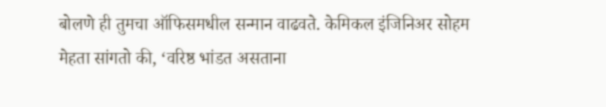बोलणे ही तुमचा ऑफिसमधील सन्मान वाढवते. केमिकल इंजिनिअर सोहम मेहता सांगतो की, ‘वरिष्ठ भांडत असताना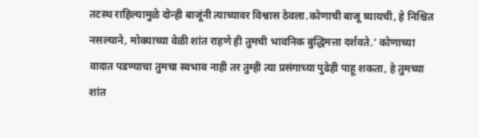तटस्थ राहिल्यामुळे दोन्ही बाजूंनी त्याच्यावर विश्वास ठेवला.कोणाची बाजू घ्यायची, हे निश्चित नसल्याने, मोक्याच्या वेळी शांत राहणे ही तुमची भावनिक बुद्धिमत्ता दर्शवते.’ कोणाच्या वादात पडण्याचा तुमचा स्वभाव नाही तर तुम्ही त्या प्रसंगाच्या पुढेही पाहू शकता, हे तुमच्या शांत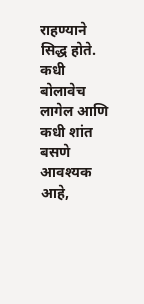राहण्याने सिद्ध होते. कधी बोलावेच लागेल आणि कधी शांत बसणे आवश्यक आहे,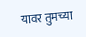यावर तुमच्या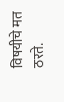विषयीचे मत ठरते.